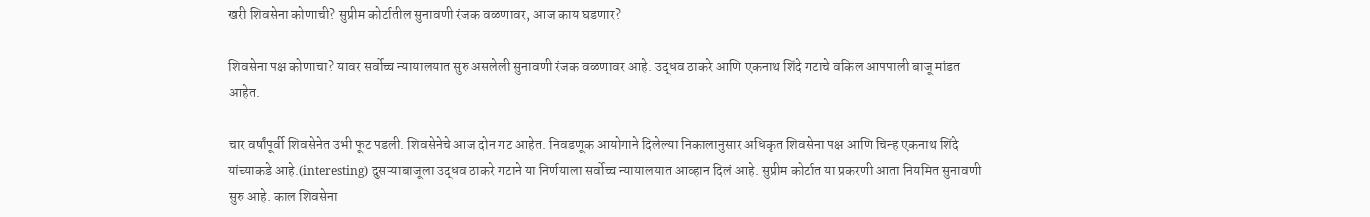खरी शिवसेना कोणाची? सुप्रीम कोर्टातील सुनावणी रंजक वळणावर, आज काय घडणार?

शिवसेना पक्ष कोणाचा? यावर सर्वोच्च न्यायालयात सुरु असलेली सुनावणी रंजक वळणावर आहे. उद्धव ठाकरे आणि एकनाथ शिंदे गटाचे वकिल आपपाली बाजू मांडत आहेत.

चार वर्षांपूर्वी शिवसेनेत उभी फूट पडली. शिवसेनेचे आज दोन गट आहेत. निवडणूक आयोगाने दिलेल्या निकालानुसार अधिकृत शिवसेना पक्ष आणि चिन्ह एकनाथ शिंदे यांच्याकडे आहे.(interesting) दुसऱ्याबाजूला उद्धव ठाकरे गटाने या निर्णयाला सर्वोच्च न्यायालयात आव्हान दिलं आहे. सुप्रीम कोर्टात या प्रकरणी आता नियमित सुनावणी सुरु आहे. काल शिवसेना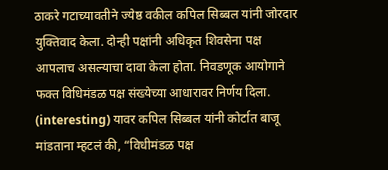ठाकरे गटाच्यावतीने ज्येष्ठ वकील कपिल सिब्बल यांनी जोरदार युक्तिवाद केला. दोन्ही पक्षांनी अधिकृत शिवसेना पक्ष आपलाच असल्याचा दावा केला होता. निवडणूक आयोगाने फक्त विधिमंडळ पक्ष संख्येच्या आधारावर निर्णय दिला. (interesting) यावर कपिल सिब्बल यांनी कोर्टात बाजू मांडताना म्हटलं की, “विधीमंडळ पक्ष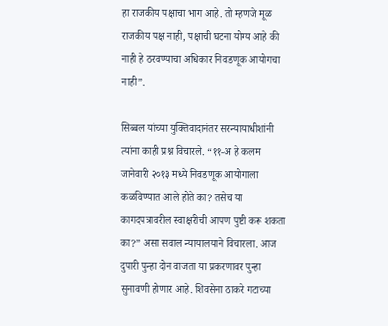हा राजकीय पक्षाचा भाग आहे. तो म्हणजे मूळ राजकीय पक्ष नाही, पक्षाची घटना योग्य आहे की नाही हे ठरवण्याचा अधिकार निवडणूक आयोगचा नाही”.

सिब्बल यांच्या युक्तिवादानंतर सरन्यायाधीशांनी त्यांना काही प्रश्न विचारले. “११-अ हे कलम जानेवारी २०१३ मध्ये निवडणूक आयोगाला कळविण्यात आले होते का? तसेच या कागदपत्रावरील स्वाक्षरीची आपण पुष्टी करू शकता का?” असा सवाल न्यायालयाने विचारला. आज दुपारी पुन्हा दोन वाजता या प्रकरणावर पुन्हा सुनावणी होणार आहे. शिवसेना ठाकरे गटाच्या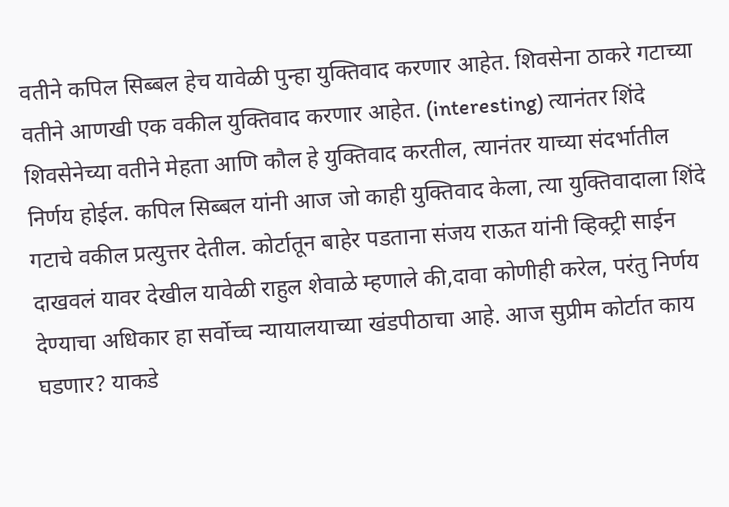वतीने कपिल सिब्बल हेच यावेळी पुन्हा युक्तिवाद करणार आहेत. शिवसेना ठाकरे गटाच्या वतीने आणखी एक वकील युक्तिवाद करणार आहेत. (interesting) त्यानंतर शिंदे शिवसेनेच्या वतीने मेहता आणि कौल हे युक्तिवाद करतील, त्यानंतर याच्या संदर्भातील निर्णय होईल. कपिल सिब्बल यांनी आज जो काही युक्तिवाद केला, त्या युक्तिवादाला शिंदे गटाचे वकील प्रत्युत्तर देतील. कोर्टातून बाहेर पडताना संजय राऊत यांनी व्हिक्ट्री साईन दाखवलं यावर देखील यावेळी राहुल शेवाळे म्हणाले की,दावा कोणीही करेल, परंतु निर्णय देण्याचा अधिकार हा सर्वोच्च न्यायालयाच्या खंडपीठाचा आहे. आज सुप्रीम कोर्टात काय घडणार? याकडे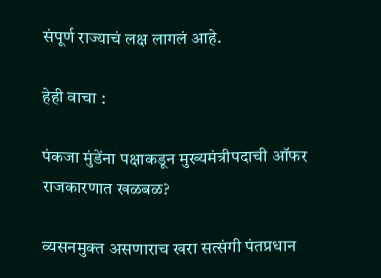संपूर्ण राज्याचं लक्ष लागलं आहे.

हेही वाचा :

पंकजा मुंडेंना पक्षाकडून मुख्यमंत्रीपदाची ऑफर राजकारणात खळबळ?

व्यसनमुक्त असणाराच खरा सत्संगी पंतप्रधान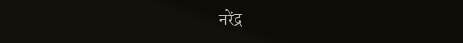नरेंद्र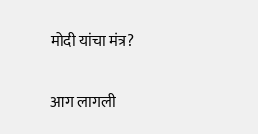मोदी यांचा मंत्र?

आग लागली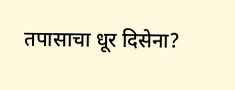तपासाचा धूर दिसेना?